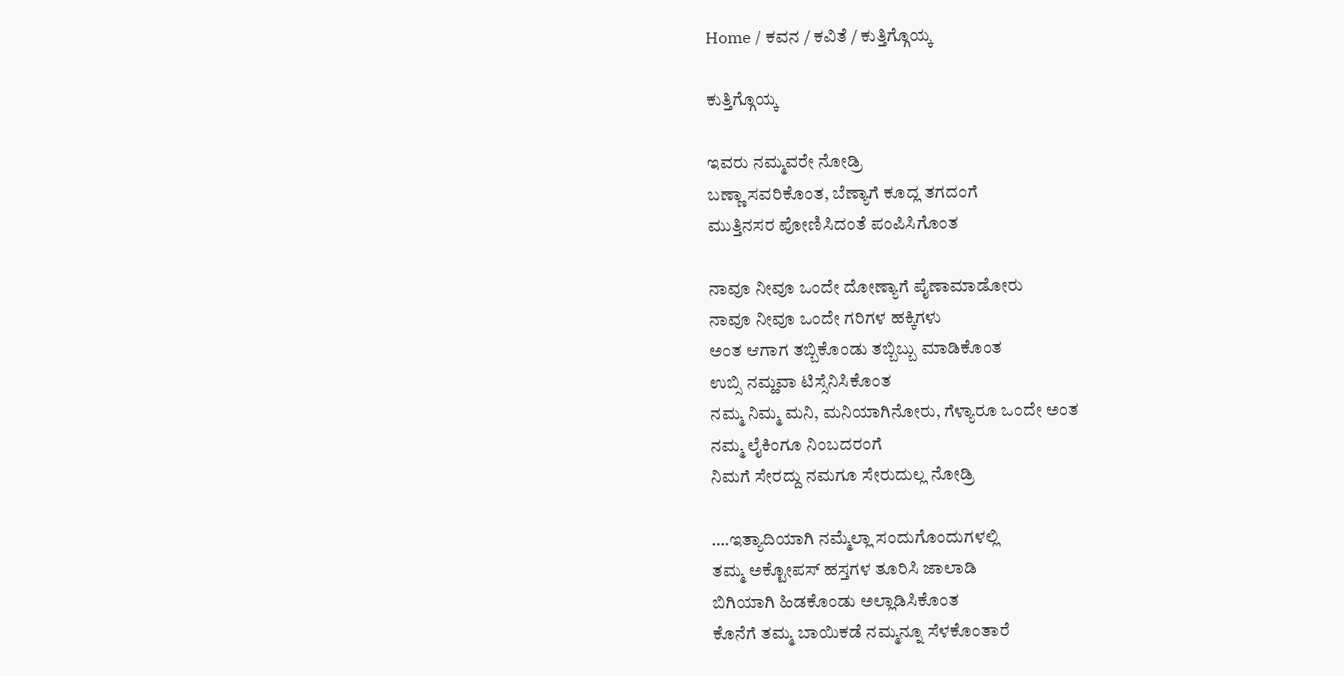Home / ಕವನ / ಕವಿತೆ / ಕುತ್ತಿಗ್ಗೊಯ್ಕ

ಕುತ್ತಿಗ್ಗೊಯ್ಕ

ಇವರು ನಮ್ಮವರೇ ನೋಡ್ರಿ
ಬಣ್ಣಾ ಸವರಿಕೊಂತ, ಬೆಣ್ಯಾಗೆ ಕೂದ್ಲ ತಗದಂಗೆ
ಮುತ್ತಿನಸರ ಪೋಣಿಸಿದಂತೆ ಪಂಪಿಸಿಗೊಂತ

ನಾವೂ ನೀವೂ ಒಂದೇ ದೋಣ್ಯಾಗೆ ಪೈಣಾಮಾಡೋರು
ನಾವೂ ನೀವೂ ಒಂದೇ ಗರಿಗಳ ಹಕ್ಕಿಗಳು
ಅಂತ ಆಗಾಗ ತಬ್ಬಿಕೊಂಡು ತಬ್ಬಿಬ್ಬು ಮಾಡಿಕೊಂತ
ಉಬ್ಸಿ ನಮ್ಹವಾ ಟಿಸ್ಸೆನಿಸಿಕೊಂತ
ನಮ್ಮ ನಿಮ್ಮ ಮನಿ, ಮನಿಯಾಗಿನೋರು, ಗೆಳ್ಯಾರೂ ಒಂದೇ ಅಂತ
ನಮ್ಮ ಲೈಕಿಂಗೂ ನಿಂಬದರಂಗೆ
ನಿಮಗೆ ಸೇರದ್ದು ನಮಗೂ ಸೇರುದುಲ್ಲ ನೋಡ್ರಿ

….ಇತ್ಯಾದಿಯಾಗಿ ನಮ್ಮೆಲ್ಲಾ ಸಂದುಗೊಂದುಗಳಲ್ಲಿ
ತಮ್ಮ ಅಕ್ಟೋಪಸ್ ಹಸ್ತಗಳ ತೂರಿಸಿ ಜಾಲಾಡಿ
ಬಿಗಿಯಾಗಿ ಹಿಡಕೊಂಡು ಅಲ್ಲಾಡಿಸಿಕೊಂತ
ಕೊನೆಗೆ ತಮ್ಮ ಬಾಯಿಕಡೆ ನಮ್ಮನ್ನೂ ಸೆಳಕೊಂತಾರೆ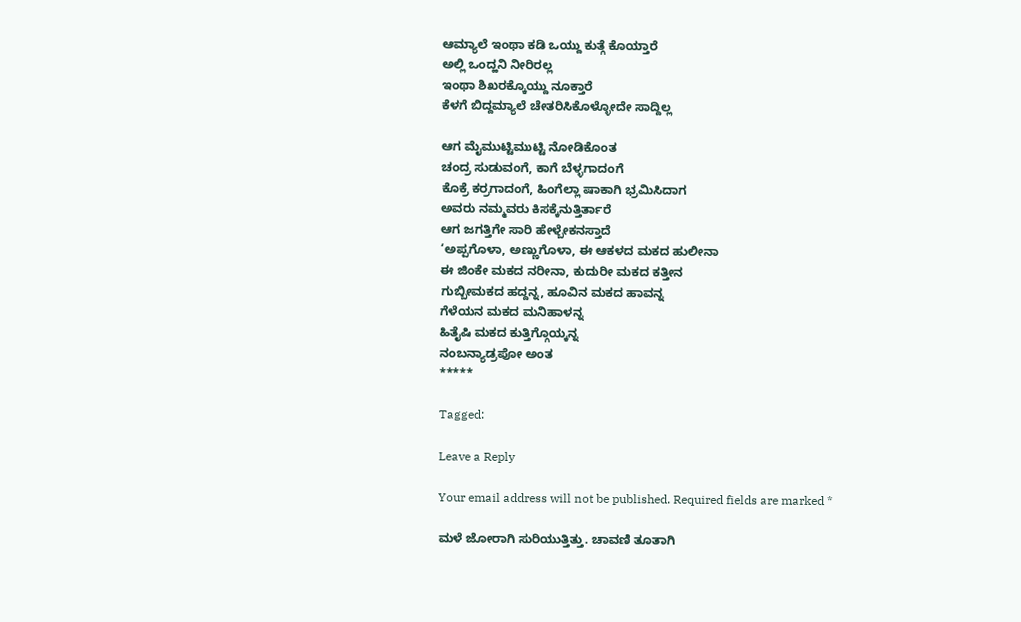ಆಮ್ಯಾಲೆ ಇಂಥಾ ಕಡಿ ಒಯ್ದು ಕುತ್ಗೆ ಕೊಯ್ತಾರೆ
ಅಲ್ಲಿ ಒಂದ್ಹನಿ ನೀರಿರಲ್ಲ
ಇಂಥಾ ಶಿಖರಕ್ಕೊಯ್ದು ನೂಕ್ತಾರೆ
ಕೆಳಗೆ ಬಿದ್ದಮ್ಯಾಲೆ ಚೇತರಿಸಿಕೊಳ್ಳೋದೇ ಸಾದ್ದಿಲ್ಲ

ಆಗ ಮೈಮುಟ್ಟಿಮುಟ್ಟಿ ನೋಡಿಕೊಂತ
ಚಂದ್ರ ಸುಡುವಂಗೆ, ಕಾಗೆ ಬೆಳ್ಳಗಾದಂಗೆ
ಕೊಕ್ರೆ ಕರ್ರಗಾದಂಗೆ, ಹಿಂಗೆಲ್ಲಾ ಷಾಕಾಗಿ ಭ್ರಮಿಸಿದಾಗ
ಅವರು ನಮ್ಮವರು ಕಿಸಕ್ಕೆನುತ್ತಿರ್ತಾರೆ
ಆಗ ಜಗತ್ತಿಗೇ ಸಾರಿ ಹೇಳ್ಬೇಕನಸ್ತಾದೆ
‘ಅಪ್ಪಗೊಳಾ, ಅಣ್ಣುಗೊಳಾ, ಈ ಆಕಳದ ಮಕದ ಹುಲೀನಾ
ಈ ಜಿಂಕೇ ಮಕದ ನರೀನಾ, ಕುದುರೀ ಮಕದ ಕತ್ತೀನ
ಗುಬ್ಬೀಮಕದ ಹದ್ದನ್ನ, ಹೂವಿನ ಮಕದ ಹಾವನ್ನ
ಗೆಳೆಯನ ಮಕದ ಮನಿಹಾಳನ್ನ
ಹಿತೈಷಿ ಮಕದ ಕುತ್ತಿಗ್ಗೊಯ್ಕನ್ನ
ನಂಬನ್ಯಾಡ್ರಪೋ ಅಂತ
*****

Tagged:

Leave a Reply

Your email address will not be published. Required fields are marked *

ಮಳೆ ಜೋರಾಗಿ ಸುರಿಯುತ್ತಿತ್ತು. ಚಾವಣಿ ತೂತಾಗಿ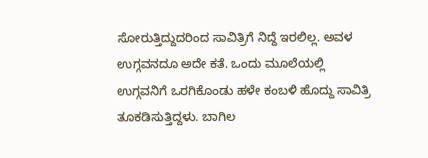ಸೋರುತ್ತಿದ್ದುದರಿಂದ ಸಾವಿತ್ರಿಗೆ ನಿದ್ದೆ ಇರಲಿಲ್ಲ. ಅವಳ ಉಗ್ಗವನದೂ ಅದೇ ಕತೆ. ಒಂದು ಮೂಲೆಯಲ್ಲಿ ಉಗ್ಗವನಿಗೆ ಒರಗಿಕೊಂಡು ಹಳೇ ಕಂಬಳಿ ಹೊದ್ದು ಸಾವಿತ್ರಿ ತೂಕಡಿಸುತ್ತಿದ್ದಳು. ಬಾಗಿಲ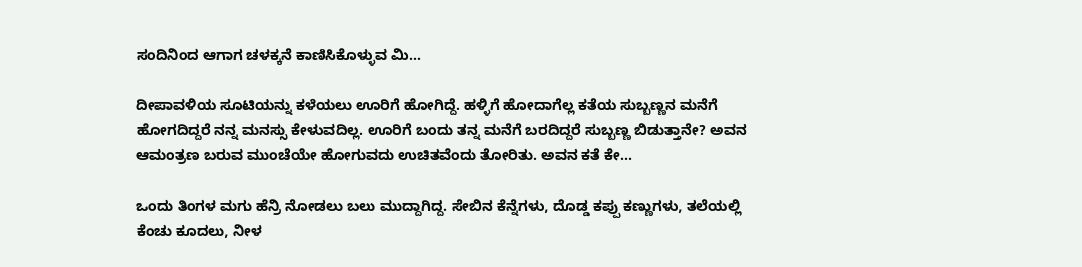ಸಂದಿನಿಂದ ಆಗಾಗ ಚಳಕ್ಕನೆ ಕಾಣಿಸಿಕೊಳ್ಳುವ ಮಿ...

ದೀಪಾವಳಿಯ ಸೂಟಿಯನ್ನು ಕಳೆಯಲು ಊರಿಗೆ ಹೋಗಿದ್ದೆ. ಹಳ್ಳಿಗೆ ಹೋದಾಗೆಲ್ಲ ಕತೆಯ ಸುಬ್ಬಣ್ಣನ ಮನೆಗೆ ಹೋಗದಿದ್ದರೆ ನನ್ನ ಮನಸ್ಸು ಕೇಳುವದಿಲ್ಲ. ಊರಿಗೆ ಬಂದು ತನ್ನ ಮನೆಗೆ ಬರದಿದ್ದರೆ ಸುಬ್ಬಣ್ಣ ಬಿಡುತ್ತಾನೇ? ಅವನ ಆಮಂತ್ರಣ ಬರುವ ಮುಂಚೆಯೇ ಹೋಗುವದು ಉಚಿತವೆಂದು ತೋರಿತು. ಅವನ ಕತೆ ಕೇ...

ಒಂದು ತಿಂಗಳ ಮಗು ಹೆನ್ರಿ ನೋಡಲು ಬಲು ಮುದ್ದಾಗಿದ್ದ. ಸೇಬಿನ ಕೆನ್ನೆಗಳು, ದೊಡ್ಡ ಕಪ್ಪು ಕಣ್ಣುಗಳು, ತಲೆಯಲ್ಲಿ ಕೆಂಚು ಕೂದಲು, ನೀಳ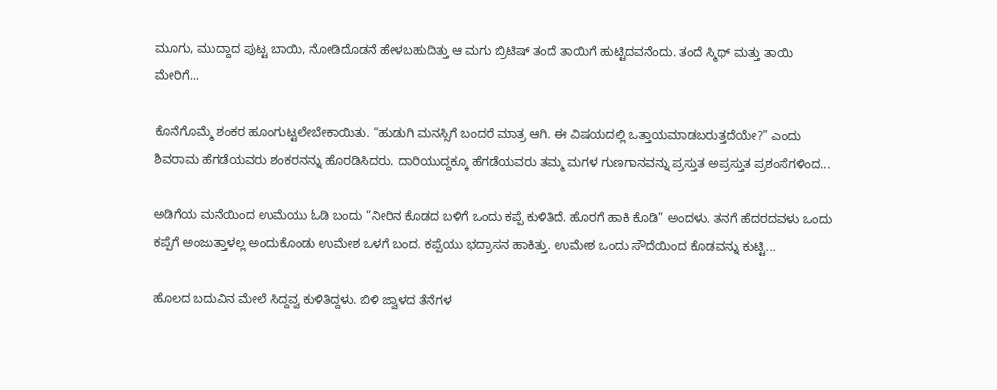ಮೂಗು, ಮುದ್ದಾದ ಪುಟ್ಟ ಬಾಯಿ, ನೋಡಿದೊಡನೆ ಹೇಳಬಹುದಿತ್ತು ಆ ಮಗು ಬ್ರಿಟಿಷ್ ತಂದೆ ತಾಯಿಗೆ ಹುಟ್ಟಿದವನೆಂದು. ತಂದೆ ಸ್ಮಿಥ್ ಮತ್ತು ತಾಯಿ ಮೇರಿಗೆ...

ಕೊನೆಗೊಮ್ಮೆ ಶಂಕರ ಹೂಂಗುಟ್ಟಲೇಬೇಕಾಯಿತು. “ಹುಡುಗಿ ಮನಸ್ಸಿಗೆ ಬಂದರೆ ಮಾತ್ರ ಆಗಿ. ಈ ವಿಷಯದಲ್ಲಿ ಒತ್ತಾಯಮಾಡಬರುತ್ತದೆಯೇ?” ಎಂದು ಶಿವರಾಮ ಹೆಗಡೆಯವರು ಶಂಕರನನ್ನು ಹೊರಡಿಸಿದರು. ದಾರಿಯುದ್ದಕ್ಕೂ ಹೆಗಡೆಯವರು ತಮ್ಮ ಮಗಳ ಗುಣಗಾನವನ್ನು ಪ್ರಸ್ತುತ ಅಪ್ರಸ್ತುತ ಪ್ರಶಂಸೆಗಳಿಂದ...

ಅಡಿಗೆಯ ಮನೆಯಿಂದ ಉಮೆಯು ಓಡಿ ಬಂದು “ನೀರಿನ ಕೊಡದ ಬಳಿಗೆ ಒಂದು ಕಪ್ಪೆ ಕುಳಿತಿದೆ. ಹೊರಗೆ ಹಾಕಿ ಕೊಡಿ” ಅಂದಳು. ತನಗೆ ಹೆದರದವಳು ಒಂದು ಕಪ್ಪೆಗೆ ಅಂಜುತ್ತಾಳಲ್ಲ ಅಂದುಕೊಂಡು ಉಮೇಶ ಒಳಗೆ ಬಂದ. ಕಪ್ಪೆಯು ಭದ್ರಾಸನ ಹಾಕಿತ್ತು. ಉಮೇಶ ಒಂದು ಸೌದೆಯಿಂದ ಕೊಡವನ್ನು ಕುಟ್ಟಿ...

ಹೊಲದ ಬದುವಿನ ಮೇಲೆ ಸಿದ್ದವ್ವ ಕುಳಿತಿದ್ದಳು. ಬಿಳಿ ಜ್ವಾಳದ ತೆನೆಗಳ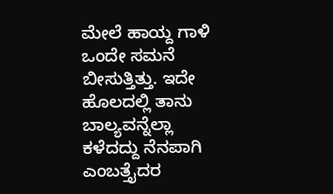ಮೇಲೆ ಹಾಯ್ದ ಗಾಳಿ ಒಂದೇ ಸಮನೆ ಬೀಸುತ್ತಿತ್ತು. ಇದೇ ಹೊಲದಲ್ಲಿ ತಾನು ಬಾಲ್ಯವನ್ನೆಲ್ಲಾ ಕಳೆದದ್ದು ನೆನಪಾಗಿ ಎಂಬತ್ತೈದರ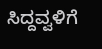ಸಿದ್ದವ್ವಳಿಗೆ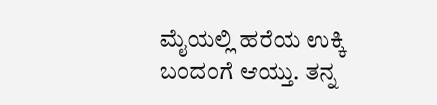ಮೈಯಲ್ಲಿ ಹರೆಯ ಉಕ್ಕಿ ಬಂದಂಗೆ ಆಯ್ತು. ತನ್ನ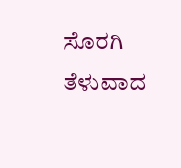ಸೊರಗಿ ತೆಳುವಾದ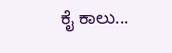ಕೈ ಕಾಲು...